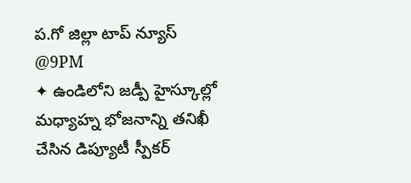ప.గో జిల్లా టాప్ న్యూస్ @9PM
✦ ఉండిలోని జడ్పీ హైస్కూల్లో మధ్యాహ్న భోజనాన్ని తనిఖీ చేసిన డిప్యూటీ స్పీకర్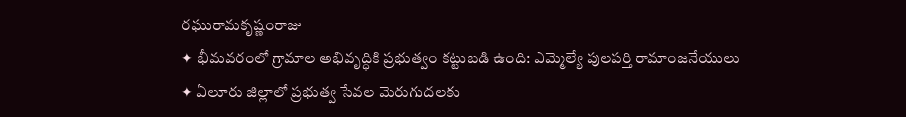రఘురామకృష్ణంరాజు
✦ భీమవరంలో గ్రామాల అభివృద్ధికి ప్రభుత్వం కట్టుబడి ఉంది: ఎమ్మెల్యే పులపర్తి రామాంజనేయులు
✦ ఏలూరు జిల్లాలో ప్రభుత్వ సేవల మెరుగుదలకు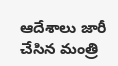ఆదేశాలు జారీ చేసిన మంత్రి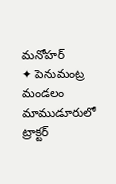మనోహర్
✦ పెనుమంట్ర మండలం మాముడూరులో ట్రాక్టర్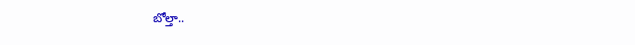బోల్తా..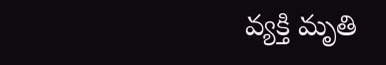వ్యక్తి మృతి